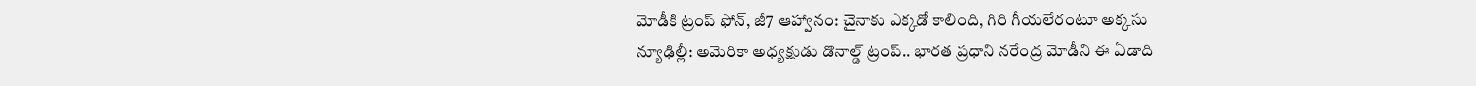మోడీకి ట్రంప్ ఫోన్, జీ7 ఆహ్వానం: చైనాకు ఎక్కడో కాలింది, గిరి గీయలేరంటూ అక్కసు
న్యూఢిల్లీ: అమెరికా అధ్యక్షుడు డొనాల్డ్ ట్రంప్.. భారత ప్రధాని నరేంద్ర మోడీని ఈ ఏడాది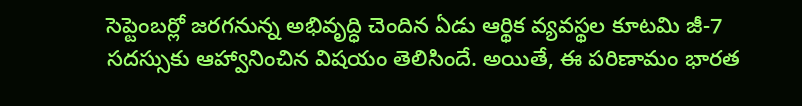సెప్టెంబర్లో జరగనున్న అభివృద్ధి చెందిన ఏడు ఆర్థిక వ్యవస్థల కూటమి జీ-7 సదస్సుకు ఆహ్వానించిన విషయం తెలిసిందే. అయితే, ఈ పరిణామం భారత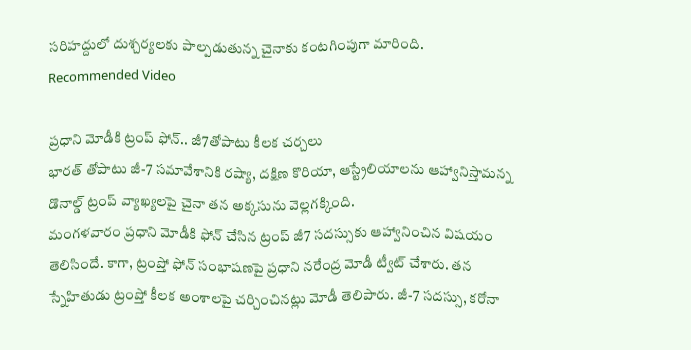సరిహద్దులో దుశ్చర్యలకు పాల్పడుతున్న చైనాకు కంటగింపుగా మారింది.
Recommended Video

ప్రధాని మోడీకి ట్రంప్ ఫోన్.. జీ7తోపాటు కీలక చర్చలు
భారత్ తోపాటు జీ-7 సమావేశానికి రష్యా, దక్షిణ కొరియా, ఆస్ట్రేలియాలను ఆహ్వానిస్తామన్న డొనాల్డ్ ట్రంప్ వ్యాఖ్యలపై చైనా తన అక్కసును వెల్లగక్కింది.
మంగళవారం ప్రధాని మోడీకి ఫోన్ చేసిన ట్రంప్ జీ7 సదస్సుకు ఆహ్వానించిన విషయం తెలిసిందే. కాగా, ట్రంప్తో ఫోన్ సంభాషణపై ప్రధాని నరేంద్ర మోడీ ట్వీట్ చేశారు. తన స్నేహితుడు ట్రంప్తో కీలక అంశాలపై చర్చించినట్లు మోడీ తెలిపారు. జీ-7 సదస్సు, కరోనా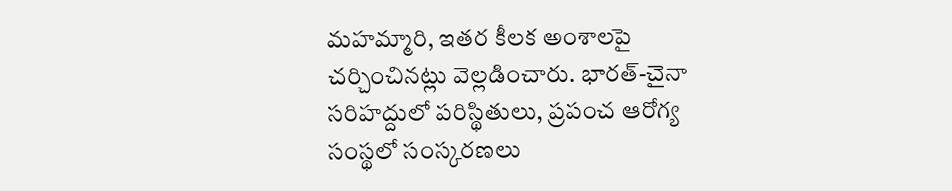మహమ్మారి, ఇతర కీలక అంశాలపై చర్చించినట్లు వెల్లడించారు. భారత్-చైనా సరిహద్దులో పరిస్థితులు, ప్రపంచ ఆరోగ్య సంస్థలో సంస్కరణలు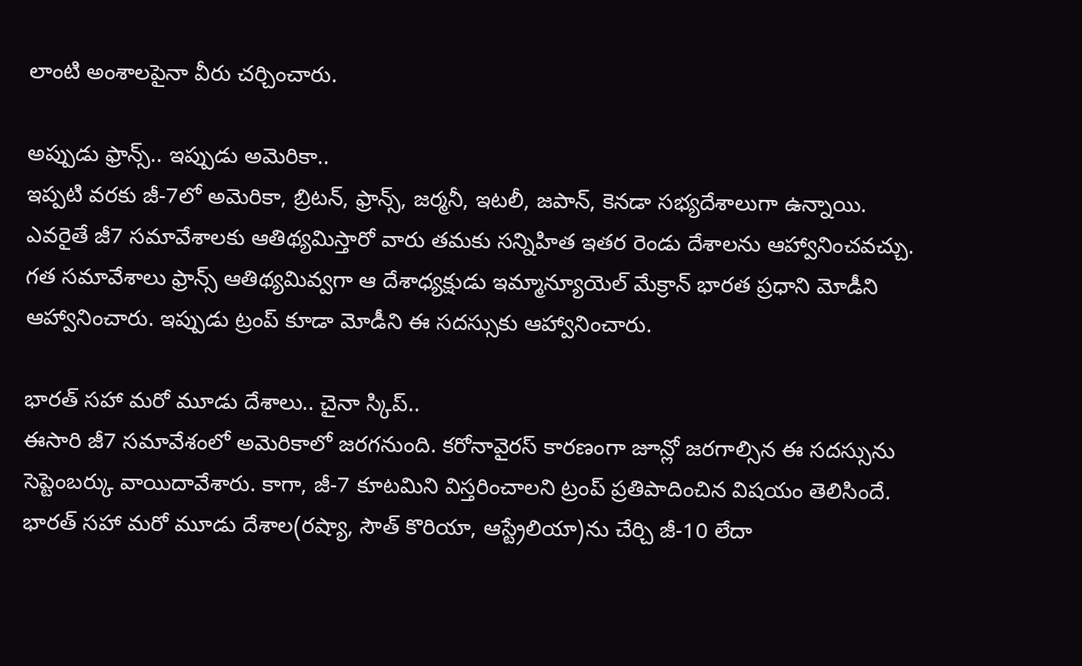లాంటి అంశాలపైనా వీరు చర్చించారు.

అప్పుడు ఫ్రాన్స్.. ఇప్పుడు అమెరికా..
ఇప్పటి వరకు జీ-7లో అమెరికా, బ్రిటన్, ఫ్రాన్స్, జర్మనీ, ఇటలీ, జపాన్, కెనడా సభ్యదేశాలుగా ఉన్నాయి. ఎవరైతే జీ7 సమావేశాలకు ఆతిథ్యమిస్తారో వారు తమకు సన్నిహిత ఇతర రెండు దేశాలను ఆహ్వానించవచ్చు. గత సమావేశాలు ఫ్రాన్స్ ఆతిథ్యమివ్వగా ఆ దేశాధ్యక్షుడు ఇమ్మాన్యూయెల్ మేక్రాన్ భారత ప్రధాని మోడీని ఆహ్వానించారు. ఇప్పుడు ట్రంప్ కూడా మోడీని ఈ సదస్సుకు ఆహ్వానించారు.

భారత్ సహా మరో మూడు దేశాలు.. చైనా స్కిప్..
ఈసారి జీ7 సమావేశంలో అమెరికాలో జరగనుంది. కరోనావైరస్ కారణంగా జూన్లో జరగాల్సిన ఈ సదస్సును సెప్టెంబర్కు వాయిదావేశారు. కాగా, జీ-7 కూటమిని విస్తరించాలని ట్రంప్ ప్రతిపాదించిన విషయం తెలిసిందే. భారత్ సహా మరో మూడు దేశాల(రష్యా, సౌత్ కొరియా, ఆస్ట్రేలియా)ను చేర్చి జీ-10 లేదా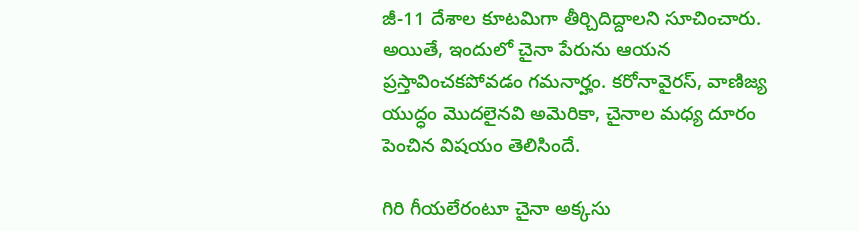జీ-11 దేశాల కూటమిగా తీర్చిదిద్దాలని సూచించారు. అయితే, ఇందులో చైనా పేరును ఆయన ప్రస్తావించకపోవడం గమనార్హం. కరోనావైరస్, వాణిజ్య యుద్ధం మొదలైనవి అమెరికా, చైనాల మధ్య దూరం పెంచిన విషయం తెలిసిందే.

గిరి గీయలేరంటూ చైనా అక్కసు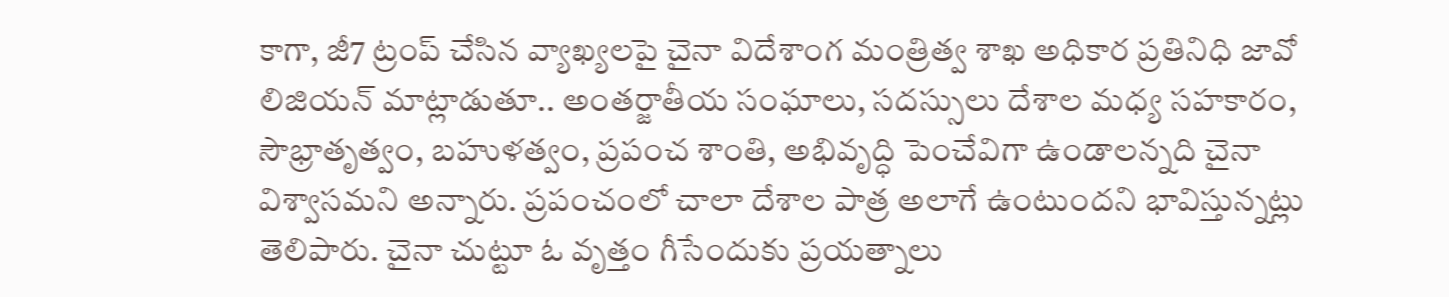కాగా, జీ7 ట్రంప్ చేసిన వ్యాఖ్యలపై చైనా విదేశాంగ మంత్రిత్వ శాఖ అధికార ప్రతినిధి జావో లిజియన్ మాట్లాడుతూ.. అంతర్జాతీయ సంఘాలు, సదస్సులు దేశాల మధ్య సహకారం, సౌభ్రాతృత్వం, బహుళత్వం, ప్రపంచ శాంతి, అభివృద్ధి పెంచేవిగా ఉండాలన్నది చైనా విశ్వాసమని అన్నారు. ప్రపంచంలో చాలా దేశాల పాత్ర అలాగే ఉంటుందని భావిస్తున్నట్లు తెలిపారు. చైనా చుట్టూ ఓ వృత్తం గీసేందుకు ప్రయత్నాలు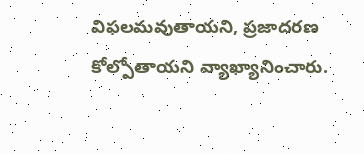విఫలమవుతాయని, ప్రజాదరణ కోల్పోతాయని వ్యాఖ్యానించారు.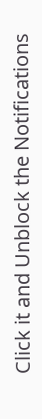Click it and Unblock the Notifications